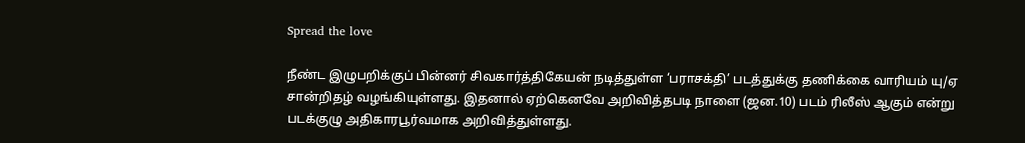Spread the love

நீண்ட இழுபறிக்குப் பின்னர் சிவகார்த்திகேயன் நடித்துள்ள ‘பராசக்தி’ படத்துக்கு தணிக்கை வாரியம் யு/ஏ சான்றிதழ் வழங்கியுள்ளது. இதனால் ஏற்கெனவே அறிவித்தபடி நாளை (ஜன.10) படம் ரிலீஸ் ஆகும் என்று படக்குழு அதிகாரபூர்வமாக அறிவித்துள்ளது.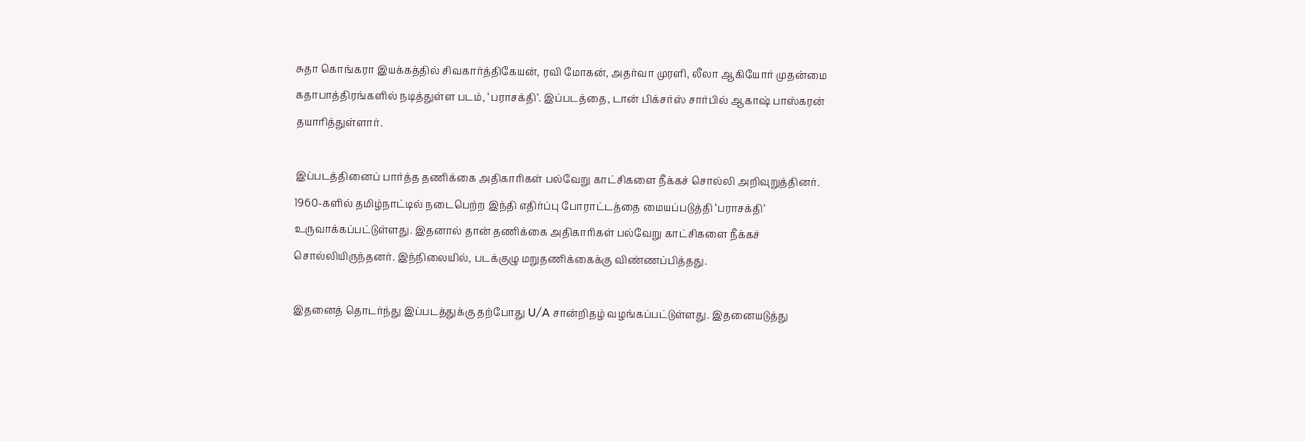சுதா கொங்கரா இயக்கத்தில் சிவகார்த்திகேயன், ரவி மோகன், அதர்வா முரளி, லீலா ஆகியோர் முதன்மை கதாபாத்திரங்களில் நடித்துள்ள படம், ‘பராசக்தி’. இப்படத்தை, டான் பிக்சர்ஸ் சார்பில் ஆகாஷ் பாஸ்கரன் தயாரித்துள்ளார்.

இப்படத்தினைப் பார்த்த தணிக்கை அதிகாரிகள் பல்வேறு காட்சிகளை நீக்கச் சொல்லி அறிவுறுத்தினர். 1960-களில் தமிழ்நாட்டில் நடைபெற்ற இந்தி எதிர்ப்பு போராட்டத்தை மையப்படுத்தி ‘பராசக்தி’ உருவாக்கப்பட்டுள்ளது. இதனால் தான் தணிக்கை அதிகாரிகள் பல்வேறு காட்சிகளை நீக்கச் சொல்லியிருந்தனர். இந்நிலையில், படக்குழு மறுதணிக்கைக்கு விண்ணப்பித்தது.

இதனைத் தொடர்ந்து இப்படத்துக்கு தற்போது U/A சான்றிதழ் வழங்கப்பட்டுள்ளது. இதனையடுத்து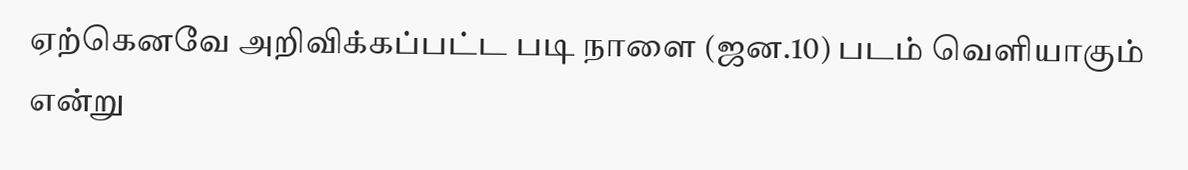ஏற்கெனவே அறிவிக்கப்பட்ட படி நாளை (ஜன.10) படம் வெளியாகும் என்று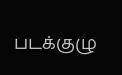படக்குழு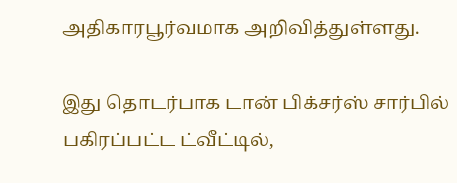அதிகாரபூர்வமாக அறிவித்துள்ளது.

இது தொடர்பாக டான் பிக்சர்ஸ் சார்பில் பகிரப்பட்ட ட்வீட்டில்,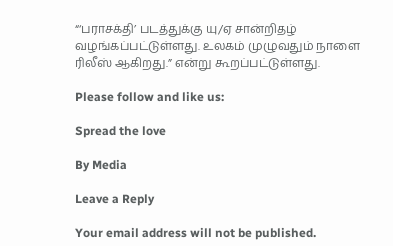“‘பராசக்தி’ படத்துக்கு யு/ஏ சான்றிதழ் வழங்கப்பட்டுள்ளது. உலகம் முழுவதும் நாளை ரிலீஸ் ஆகிறது.” என்று கூறப்பட்டுள்ளது.

Please follow and like us:

Spread the love

By Media

Leave a Reply

Your email address will not be published.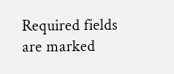Required fields are marked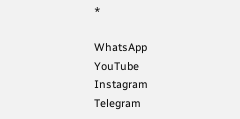*

WhatsApp
YouTube
Instagram
Telegram